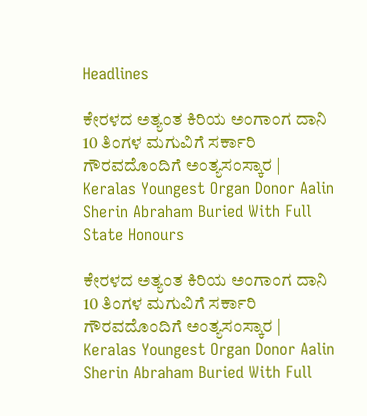Headlines

ಕೇರಳದ ಅತ್ಯಂತ ಕಿರಿಯ ಅಂಗಾಂಗ ದಾನಿ 10 ತಿಂಗಳ ಮಗುವಿಗೆ ಸರ್ಕಾರಿ ಗೌರವದೊಂದಿಗೆ ಅಂತ್ಯಸಂಸ್ಕಾರ | Keralas Youngest Organ Donor Aalin Sherin Abraham Buried With Full State Honours

ಕೇರಳದ ಅತ್ಯಂತ ಕಿರಿಯ ಅಂಗಾಂಗ ದಾನಿ 10 ತಿಂಗಳ ಮಗುವಿಗೆ ಸರ್ಕಾರಿ ಗೌರವದೊಂದಿಗೆ ಅಂತ್ಯಸಂಸ್ಕಾರ | Keralas Youngest Organ Donor Aalin Sherin Abraham Buried With Full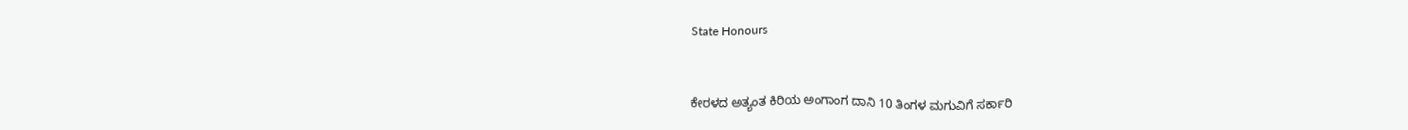State Honours



ಕೇರಳದ ಅತ್ಯಂತ ಕಿರಿಯ ಅಂಗಾಂಗ ದಾನಿ 10 ತಿಂಗಳ ಮಗುವಿಗೆ ಸರ್ಕಾರಿ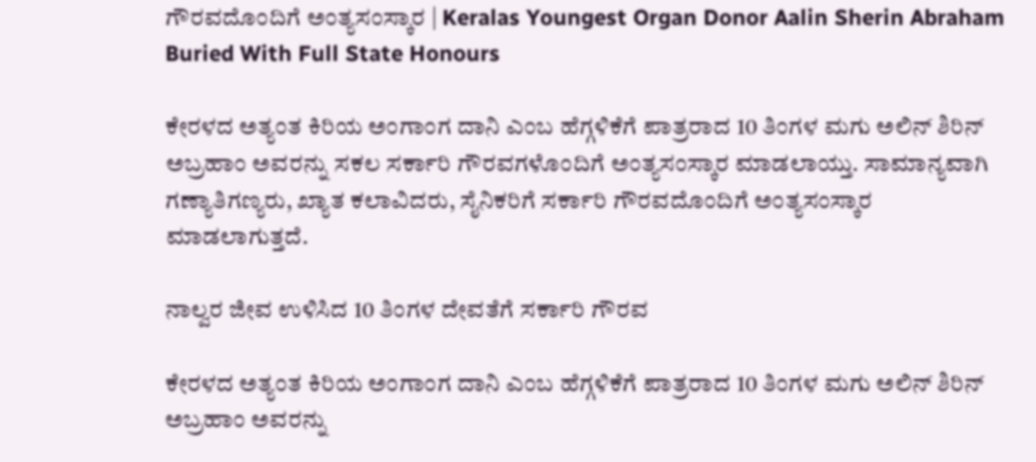ಗೌರವದೊಂದಿಗೆ ಅಂತ್ಯಸಂಸ್ಕಾರ | Keralas Youngest Organ Donor Aalin Sherin Abraham Buried With Full State Honours

ಕೇರಳದ ಅತ್ಯಂತ ಕಿರಿಯ ಅಂಗಾಂಗ ದಾನಿ ಎಂಬ ಹೆಗ್ಗಳಿಕೆಗೆ ಪಾತ್ರರಾದ 10 ತಿಂಗಳ ಮಗು ಅಲಿನ್ ಶಿರಿನ್ ಅಬ್ರಹಾಂ ಅವರನ್ನು ಸಕಲ ಸರ್ಕಾರಿ ಗೌರವಗಳೊಂದಿಗೆ ಅಂತ್ಯಸಂಸ್ಕಾರ ಮಾಡಲಾಯ್ತು. ಸಾಮಾನ್ಯವಾಗಿ ಗಣ್ಯಾತಿಗಣ್ಯರು, ಖ್ಯಾತ ಕಲಾವಿದರು, ಸೈನಿಕರಿಗೆ ಸರ್ಕಾರಿ ಗೌರವದೊಂದಿಗೆ ಅಂತ್ಯಸಂಸ್ಕಾರ ಮಾಡಲಾಗುತ್ತದೆ.

ನಾಲ್ವರ ಜೀವ ಉಳಿಸಿದ 10 ತಿಂಗಳ ದೇವತೆಗೆ ಸರ್ಕಾರಿ ಗೌರವ

ಕೇರಳದ ಅತ್ಯಂತ ಕಿರಿಯ ಅಂಗಾಂಗ ದಾನಿ ಎಂಬ ಹೆಗ್ಗಳಿಕೆಗೆ ಪಾತ್ರರಾದ 10 ತಿಂಗಳ ಮಗು ಅಲಿನ್ ಶಿರಿನ್ ಅಬ್ರಹಾಂ ಅವರನ್ನು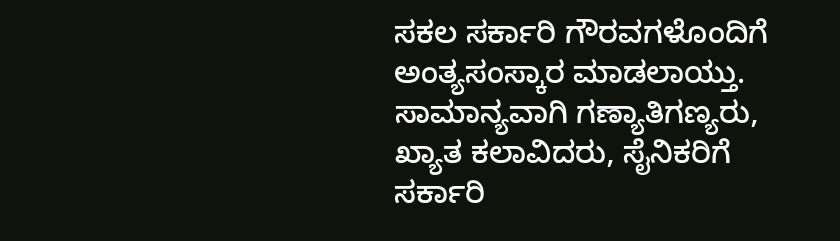ಸಕಲ ಸರ್ಕಾರಿ ಗೌರವಗಳೊಂದಿಗೆ ಅಂತ್ಯಸಂಸ್ಕಾರ ಮಾಡಲಾಯ್ತು. ಸಾಮಾನ್ಯವಾಗಿ ಗಣ್ಯಾತಿಗಣ್ಯರು, ಖ್ಯಾತ ಕಲಾವಿದರು, ಸೈನಿಕರಿಗೆ ಸರ್ಕಾರಿ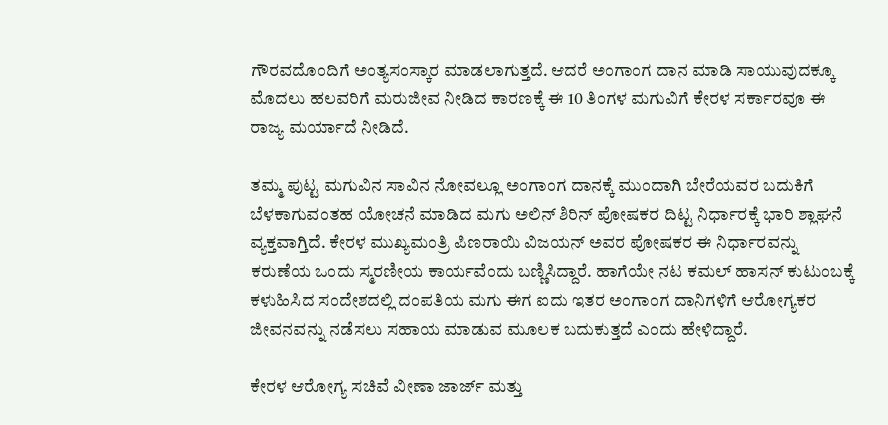ಗೌರವದೊಂದಿಗೆ ಅಂತ್ಯಸಂಸ್ಕಾರ ಮಾಡಲಾಗುತ್ತದೆ. ಆದರೆ ಅಂಗಾಂಗ ದಾನ ಮಾಡಿ ಸಾಯುವುದಕ್ಕೂ ಮೊದಲು ಹಲವರಿಗೆ ಮರುಜೀವ ನೀಡಿದ ಕಾರಣಕ್ಕೆ ಈ 10 ತಿಂಗಳ ಮಗುವಿಗೆ ಕೇರಳ ಸರ್ಕಾರವೂ ಈ ರಾಜ್ಯ ಮರ್ಯಾದೆ ನೀಡಿದೆ.

ತಮ್ಮ ಪುಟ್ಟ ಮಗುವಿನ ಸಾವಿನ ನೋವಲ್ಲೂ ಅಂಗಾಂಗ ದಾನಕ್ಕೆ ಮುಂದಾಗಿ ಬೇರೆಯವರ ಬದುಕಿಗೆ ಬೆಳಕಾಗುವಂತಹ ಯೋಚನೆ ಮಾಡಿದ ಮಗು ಅಲಿನ್ ಶಿರಿನ್ ಪೋಷಕರ ದಿಟ್ಟ ನಿರ್ಧಾರಕ್ಕೆ ಭಾರಿ ಶ್ಲಾಘನೆ ವ್ಯಕ್ತವಾಗ್ತಿದೆ. ಕೇರಳ ಮುಖ್ಯಮಂತ್ರಿ ಪಿಣರಾಯಿ ವಿಜಯನ್ ಅವರ ಪೋಷಕರ ಈ ನಿರ್ಧಾರವನ್ನು ಕರುಣೆಯ ಒಂದು ಸ್ಮರಣೀಯ ಕಾರ್ಯವೆಂದು ಬಣ್ಣಿಸಿದ್ದಾರೆ. ಹಾಗೆಯೇ ನಟ ಕಮಲ್ ಹಾಸನ್ ಕುಟುಂಬಕ್ಕೆ ಕಳುಹಿಸಿದ ಸಂದೇಶದಲ್ಲಿ ದಂಪತಿಯ ಮಗು ಈಗ ಐದು ಇತರ ಅಂಗಾಂಗ ದಾನಿಗಳಿಗೆ ಆರೋಗ್ಯಕರ ಜೀವನವನ್ನು ನಡೆಸಲು ಸಹಾಯ ಮಾಡುವ ಮೂಲಕ ಬದುಕುತ್ತದೆ ಎಂದು ಹೇಳಿದ್ದಾರೆ.

ಕೇರಳ ಆರೋಗ್ಯ ಸಚಿವೆ ವೀಣಾ ಜಾರ್ಜ್ ಮತ್ತು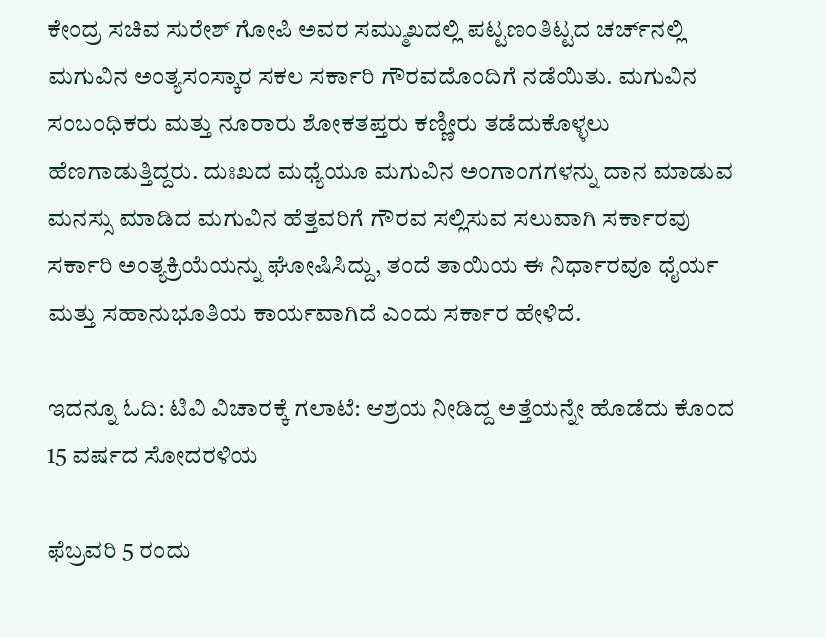ಕೇಂದ್ರ ಸಚಿವ ಸುರೇಶ್ ಗೋಪಿ ಅವರ ಸಮ್ಮುಖದಲ್ಲಿ ಪಟ್ಟಣಂತಿಟ್ಟದ ಚರ್ಚ್‌ನಲ್ಲಿ ಮಗುವಿನ ಅಂತ್ಯಸಂಸ್ಕಾರ ಸಕಲ ಸರ್ಕಾರಿ ಗೌರವದೊಂದಿಗೆ ನಡೆಯಿತು. ಮಗುವಿನ ಸಂಬಂಧಿಕರು ಮತ್ತು ನೂರಾರು ಶೋಕತಪ್ತರು ಕಣ್ಣೀರು ತಡೆದುಕೊಳ್ಳಲು ಹೆಣಗಾಡುತ್ತಿದ್ದರು. ದುಃಖದ ಮಧ್ಯೆಯೂ ಮಗುವಿನ ಅಂಗಾಂಗಗಳನ್ನು ದಾನ ಮಾಡುವ ಮನಸ್ಸು ಮಾಡಿದ ಮಗುವಿನ ಹೆತ್ತವರಿಗೆ ಗೌರವ ಸಲ್ಲಿಸುವ ಸಲುವಾಗಿ ಸರ್ಕಾರವು ಸರ್ಕಾರಿ ಅಂತ್ಯಕ್ರಿಯೆಯನ್ನು ಘೋಷಿಸಿದ್ದು, ತಂದೆ ತಾಯಿಯ ಈ ನಿರ್ಧಾರವೂ ಧೈರ್ಯ ಮತ್ತು ಸಹಾನುಭೂತಿಯ ಕಾರ್ಯವಾಗಿದೆ ಎಂದು ಸರ್ಕಾರ ಹೇಳಿದೆ.

ಇದನ್ನೂ ಓದಿ: ಟಿವಿ ವಿಚಾರಕ್ಕೆ ಗಲಾಟೆ: ಆಶ್ರಯ ನೀಡಿದ್ದ ಅತ್ತೆಯನ್ನೇ ಹೊಡೆದು ಕೊಂದ 15 ವರ್ಷದ ಸೋದರಳಿಯ

ಫೆಬ್ರವರಿ 5 ರಂದು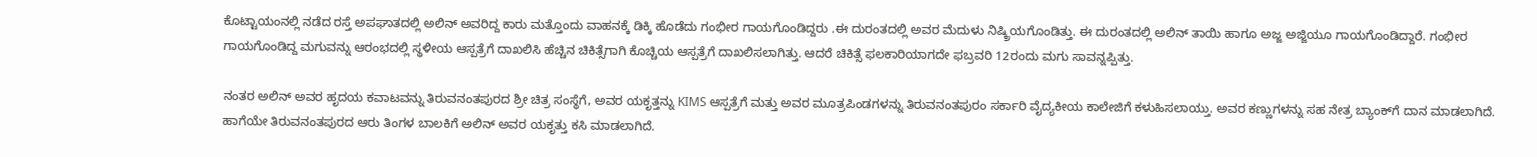ಕೊಟ್ಟಾಯಂನಲ್ಲಿ ನಡೆದ ರಸ್ತೆ ಅಪಘಾತದಲ್ಲಿ ಅಲಿನ್ ಅವರಿದ್ದ ಕಾರು ಮತ್ತೊಂದು ವಾಹನಕ್ಕೆ ಡಿಕ್ಕಿ ಹೊಡೆದು ಗಂಭೀರ ಗಾಯಗೊಂಡಿದ್ದರು .ಈ ದುರಂತದಲ್ಲಿ ಅವರ ಮೆದುಳು ನಿಷ್ಕ್ರಿಯಗೊಂಡಿತ್ತು. ಈ ದುರಂತದಲ್ಲಿ ಅಲಿನ್ ತಾಯಿ ಹಾಗೂ ಅಜ್ಜ ಅಜ್ಜಿಯೂ ಗಾಯಗೊಂಡಿದ್ದಾರೆ. ಗಂಭೀರ ಗಾಯಗೊಂಡಿದ್ದ ಮಗುವನ್ನು ಆರಂಭದಲ್ಲಿ ಸ್ಥಳೀಯ ಆಸ್ಪತ್ರೆಗೆ ದಾಖಲಿಸಿ ಹೆಚ್ಚಿನ ಚಿಕಿತ್ಸೆಗಾಗಿ ಕೊಚ್ಚಿಯ ಆಸ್ಪತ್ರೆಗೆ ದಾಖಲಿಸಲಾಗಿತ್ತು. ಆದರೆ ಚಿಕಿತ್ಸೆ ಫಲಕಾರಿಯಾಗದೇ ಫಬ್ರವರಿ 12ರಂದು ಮಗು ಸಾವನ್ನಪ್ಪಿತ್ತು.

ನಂತರ ಅಲಿನ್ ಅವರ ಹೃದಯ ಕವಾಟವನ್ನು ತಿರುವನಂತಪುರದ ಶ್ರೀ ಚಿತ್ರ ಸಂಸ್ಥೆಗೆ, ಅವರ ಯಕೃತ್ತನ್ನು KIMS ಆಸ್ಪತ್ರೆಗೆ ಮತ್ತು ಅವರ ಮೂತ್ರಪಿಂಡಗಳನ್ನು ತಿರುವನಂತಪುರಂ ಸರ್ಕಾರಿ ವೈದ್ಯಕೀಯ ಕಾಲೇಜಿಗೆ ಕಳುಹಿಸಲಾಯ್ತು. ಅವರ ಕಣ್ಣುಗಳನ್ನು ಸಹ ನೇತ್ರ ಬ್ಯಾಂಕ್‌ಗೆ ದಾನ ಮಾಡಲಾಗಿದೆ. ಹಾಗೆಯೇ ತಿರುವನಂತಪುರದ ಆರು ತಿಂಗಳ ಬಾಲಕಿಗೆ ಅಲಿನ್ ಅವರ ಯಕೃತ್ತು ಕಸಿ ಮಾಡಲಾಗಿದೆ.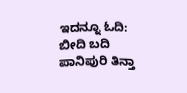ಇದನ್ನೂ ಓದಿ: ಬೀದಿ ಬದಿ ಪಾನಿಪುರಿ ತಿನ್ತಾ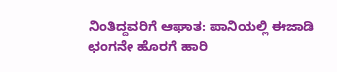ನಿಂತಿದ್ದವರಿಗೆ ಆಘಾತ: ಪಾನಿಯಲ್ಲಿ ಈಜಾಡಿ ಛಂಗನೇ ಹೊರಗೆ ಹಾರಿ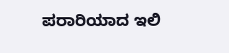ಪರಾರಿಯಾದ ಇಲಿ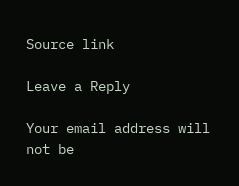Source link

Leave a Reply

Your email address will not be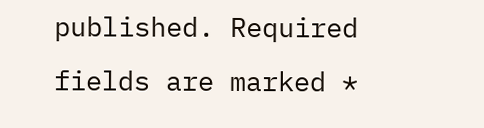published. Required fields are marked *